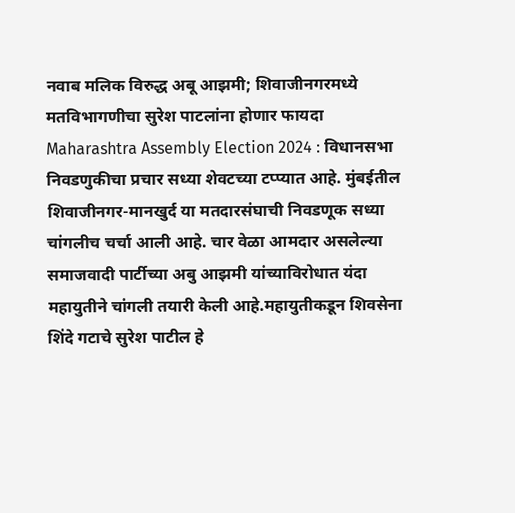नवाब मलिक विरुद्ध अबू आझमी; शिवाजीनगरमध्ये मतविभागणीचा सुरेश पाटलांना होणार फायदा
Maharashtra Assembly Election 2024 : विधानसभा निवडणुकीचा प्रचार सध्या शेवटच्या टप्प्यात आहे. मुंबईतील शिवाजीनगर-मानखुर्द या मतदारसंघाची निवडणूक सध्या चांगलीच चर्चा आली आहे. चार वेळा आमदार असलेल्या समाजवादी पार्टीच्या अबु आझमी यांच्याविरोधात यंदा महायुतीने चांगली तयारी केली आहे.महायुतीकडून शिवसेना शिंदे गटाचे सुरेश पाटील हे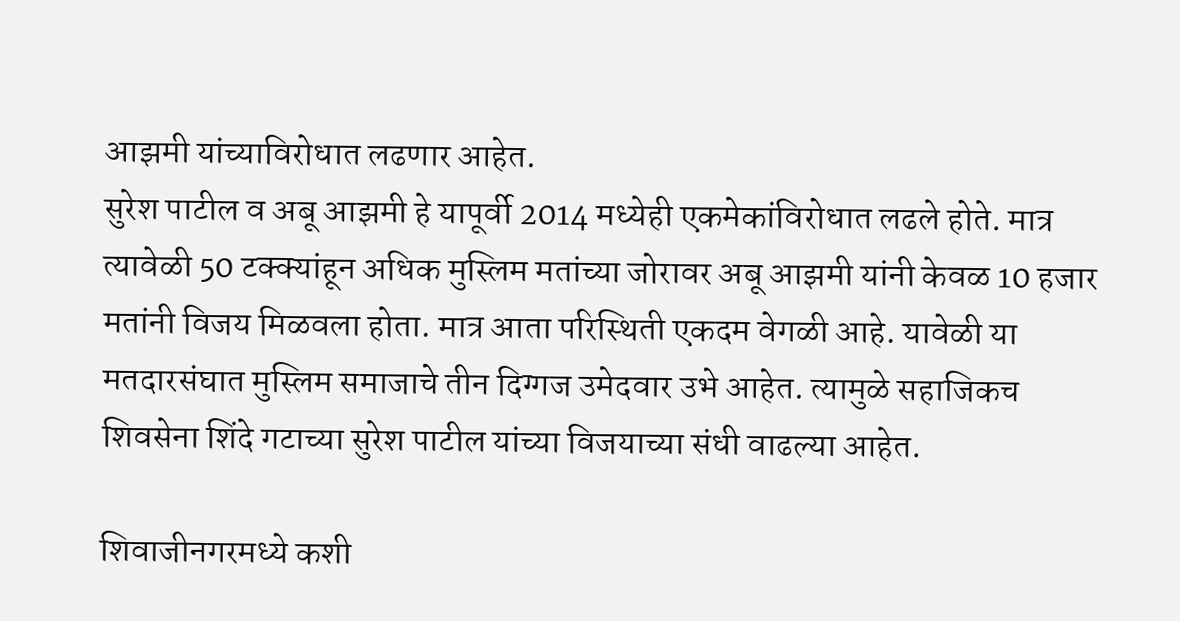आझमी यांच्याविरोधात लढणार आहेत.
सुरेश पाटील व अबू आझमी हे यापूर्वी 2014 मध्येही एकमेकांविरोधात लढले होते. मात्र त्यावेळी 50 टक्क्यांहून अधिक मुस्लिम मतांच्या जोरावर अबू आझमी यांनी केवळ 10 हजार मतांनी विजय मिळवला होता. मात्र आता परिस्थिती एकदम वेगळी आहे. यावेळी या मतदारसंघात मुस्लिम समाजाचे तीन दिग्गज उमेदवार उभे आहेत. त्यामुळे सहाजिकच शिवसेना शिंदे गटाच्या सुरेश पाटील यांच्या विजयाच्या संधी वाढल्या आहेत.

शिवाजीनगरमध्ये कशी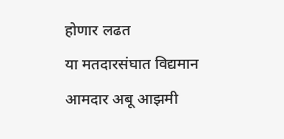होणार लढत
या मतदारसंघात विद्यमान आमदार अबू आझमी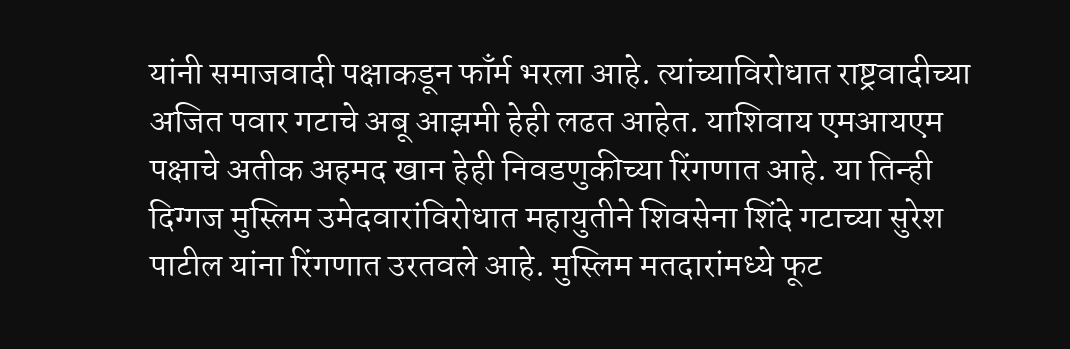यांनी समाजवादी पक्षाकडून फाँर्म भरला आहे. त्यांच्याविरोधात राष्ट्रवादीच्या अजित पवार गटाचे अबू आझमी हेही लढत आहेत. याशिवाय एमआयएम पक्षाचे अतीक अहमद खान हेही निवडणुकीच्या रिंगणात आहे. या तिन्ही दिग्गज मुस्लिम उमेदवारांविरोधात महायुतीने शिवसेना शिंदे गटाच्या सुरेश पाटील यांना रिंगणात उरतवले आहे. मुस्लिम मतदारांमध्ये फूट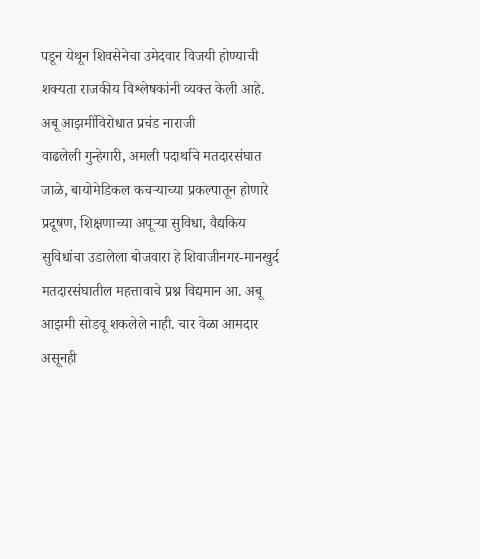पडून येथून शिवसेनेचा उमेदवार विजयी होण्याची शक्यता राजकीय विश्लेषकांनी व्यक्त केली आहे.
अबू आझमींविरोधात प्रचंड नाराजी
वाढलेली गुन्हेगारी, अमली पदार्थाचे मतदारसंघात जाळे, बायोमेडिकल कचऱ्याच्या प्रकल्पातून होणारे प्रदूषण, शिक्षणाच्या अपूऱ्या सुविधा, वैद्यकिय सुविधांचा उडालेला बोजवारा हे शिवाजीनगर-मानखुर्द मतदारसंघातील महत्तावाचे प्रश्न विद्यमान आ. अबू आझमी सोडवू शकलेले नाही. चार वेळा आमदार असूनही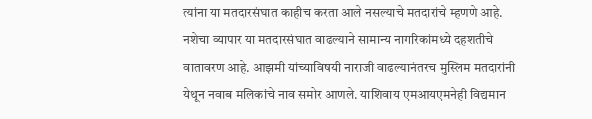त्यांना या मतदारसंघात काहीच करता आले नसल्याचे मतदारांचे म्हणणे आहे. नशेचा व्यापार या मतदारसंघात वाढल्याने सामान्य नागरिकांमध्ये दहशतीचे वातावरण आहे. आझमी यांच्याविषयी नाराजी वाढल्यानंतरच मुस्लिम मतदारांनी येथून नवाब मलिकांचे नाव समोर आणले. याशिवाय एमआयएमनेही विद्यमान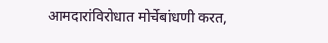आमदारांविरोधात मोर्चेबांधणी करत,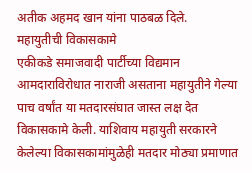अतीक अहमद खान यांना पाठबळ दिले.
महायुतीची विकासकामे
एकीकडे समाजवादी पार्टीच्या विद्यमान आमदाराविरोधात नाराजी असताना महायुतीने गेल्या पाच वर्षांत या मतदारसंघात जास्त लक्ष देत विकासकामे केली. याशिवाय महायुती सरकारने केलेल्या विकासकामांमुळेही मतदार मोठ्या प्रमाणात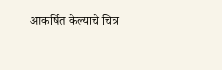आकर्षित केल्याचे चित्र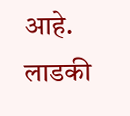आहे. लाडकी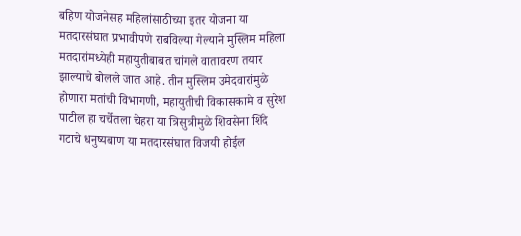बहिण योजनेसह महिलांसाठीच्या इतर योजना या मतदारसंघात प्रभावीपणे राबविल्या गेल्याने मुस्लिम महिला मतदारांमध्येही महायुतीबाबत चांगले वातावरण तयार झाल्याचे बोलले जात आहे. तीन मुस्लिम उमेदवारांमुळे होणारा मतांची विभागणी, महायुतीची विकासकामे व सुरेश पाटील हा चर्चेतला चेहरा या त्रिसुत्रीमुळे शिवसेना शिंदे गटाचे धनुष्यबाण या मतदारसंघात विजयी होईल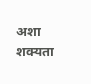अशा शक्यता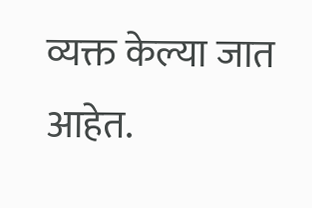व्यक्त केल्या जात आहेत.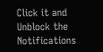Click it and Unblock the Notifications